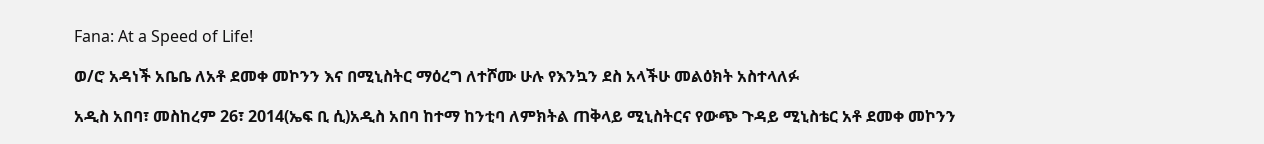Fana: At a Speed of Life!

ወ/ሮ አዳነች አቤቤ ለአቶ ደመቀ መኮንን እና በሚኒስትር ማዕረግ ለተሾሙ ሁሉ የእንኳን ደስ አላችሁ መልዕክት አስተላለፉ

አዲስ አበባ፣ መስከረም 26፣ 2014(ኤፍ ቢ ሲ)አዲስ አበባ ከተማ ከንቲባ ለምክትል ጠቅላይ ሚኒስትርና የውጭ ጉዳይ ሚኒስቴር አቶ ደመቀ መኮንን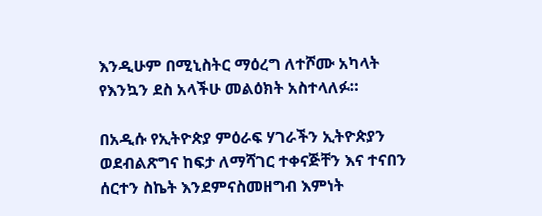እንዲሁም በሚኒስትር ማዕረግ ለተሾሙ አካላት የእንኳን ደስ አላችሁ መልዕክት አስተላለፉ።

በአዲሱ የኢትዮጵያ ምዕራፍ ሃገራችን ኢትዮጵያን ወደብልጽግና ከፍታ ለማሻገር ተቀናጅቸን እና ተናበን ሰርተን ስኬት እንደምናስመዘግብ እምነት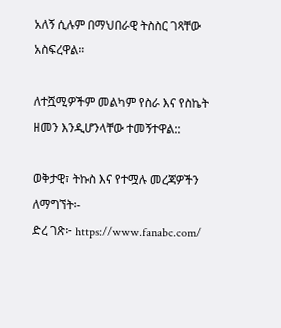አለኝ ሲሉም በማህበራዊ ትስስር ገጻቸው አስፍረዋል።

ለተሿሚዎችም መልካም የስራ እና የስኬት ዘመን እንዲሆንላቸው ተመኝተዋል::

ወቅታዊ፣ ትኩስ እና የተሟሉ መረጃዎችን ለማግኘት፡-
ድረ ገጽ፦ https://www.fanabc.com/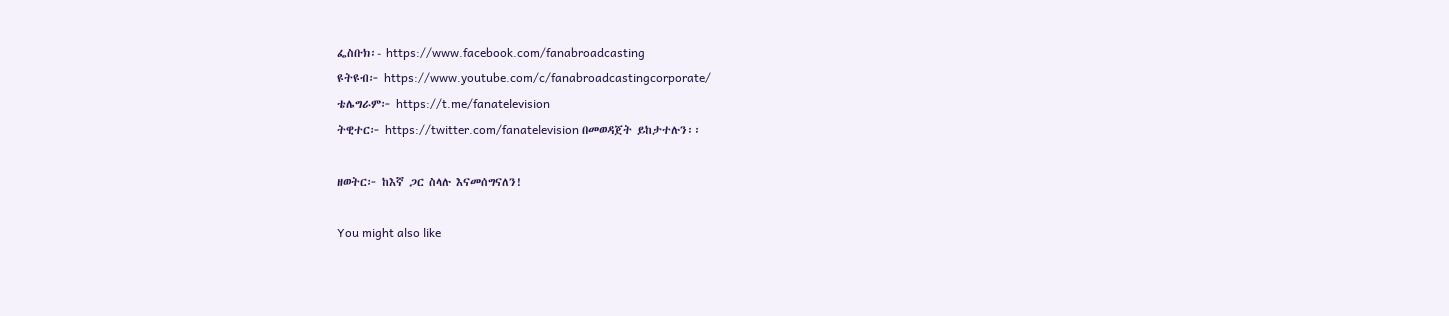ፌስቡክ፡- https://www.facebook.com/fanabroadcasting
ዩትዩብ፦ https://www.youtube.com/c/fanabroadcastingcorporate/
ቴሌግራም፦ https://t.me/fanatelevision
ትዊተር፦ https://twitter.com/fanatelevision በመወዳጀት ይከታተሉን፡፡

ዘወትር፦ ከእኛ ጋር ስላሉ እናመሰግናለን!

You might also like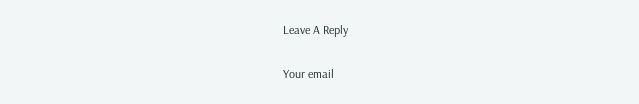Leave A Reply

Your email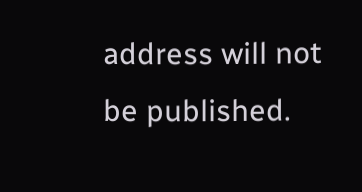address will not be published.